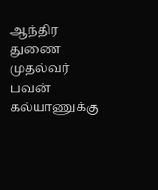ஆந்திர துணை முதல்வர் பவன் கல்யாணுக்கு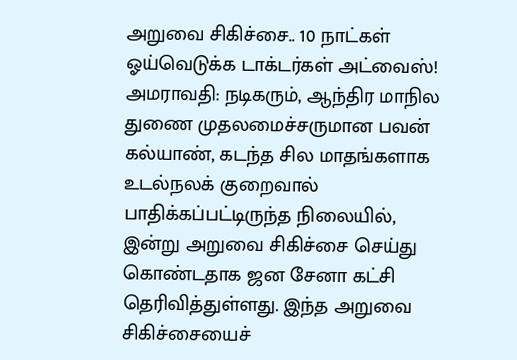அறுவை சிகிச்சை.. 10 நாட்கள் ஓய்வெடுக்க டாக்டர்கள் அட்வைஸ்!
அமராவதி: நடிகரும், ஆந்திர மாநில துணை முதலமைச்சருமான பவன் கல்யாண், கடந்த சில மாதங்களாக உடல்நலக் குறைவால் பாதிக்கப்பட்டிருந்த நிலையில், இன்று அறுவை சிகிச்சை செய்து கொண்டதாக ஜன சேனா கட்சி தெரிவித்துள்ளது. இந்த அறுவை சிகிச்சையைச்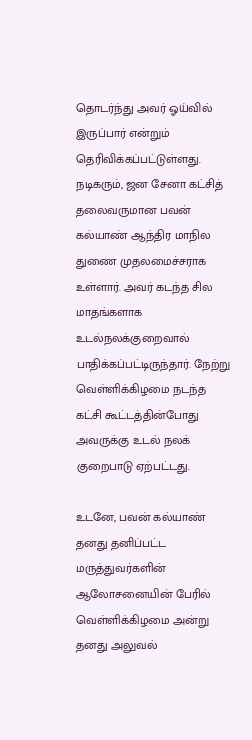தொடர்ந்து அவர் ஓய்வில் இருப்பார் என்றும் தெரிவிக்கப்பட்டுள்ளது.
நடிகரும், ஜன சேனா கட்சித் தலைவருமான பவன் கல்யாண் ஆந்திர மாநில துணை முதலமைச்சராக உள்ளார். அவர் கடந்த சில மாதங்களாக உடல்நலக்குறைவால் பாதிக்கப்பட்டிருந்தார். நேற்று வெள்ளிக்கிழமை நடந்த கட்சி கூட்டத்தின்போது அவருக்கு உடல் நலக் குறைபாடு ஏற்பட்டது.

உடனே, பவன் கல்யாண் தனது தனிப்பட்ட மருத்துவர்களின் ஆலோசனையின் பேரில் வெள்ளிக்கிழமை அன்று தனது அலுவல்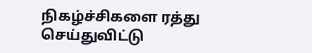நிகழ்ச்சிகளை ரத்து செய்துவிட்டு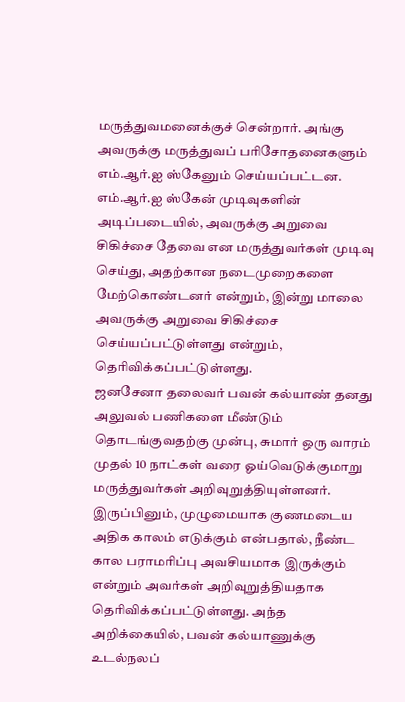மருத்துவமனைக்குச் சென்றார். அங்கு அவருக்கு மருத்துவப் பரிசோதனைகளும் எம்.ஆர்.ஐ ஸ்கேனும் செய்யப்பட்டன.
எம்.ஆர்.ஐ ஸ்கேன் முடிவுகளின் அடிப்படையில், அவருக்கு அறுவை சிகிச்சை தேவை என மருத்துவர்கள் முடிவு செய்து, அதற்கான நடைமுறைகளை மேற்கொண்டனர் என்றும், இன்று மாலை அவருக்கு அறுவை சிகிச்சை செய்யப்பட்டுள்ளது என்றும், தெரிவிக்கப்பட்டுள்ளது.
ஜனசேனா தலைவர் பவன் கல்யாண் தனது அலுவல் பணிகளை மீண்டும் தொடங்குவதற்கு முன்பு, சுமார் ஒரு வாரம் முதல் 10 நாட்கள் வரை ஓய்வெடுக்குமாறு மருத்துவர்கள் அறிவுறுத்தியுள்ளனர். இருப்பினும், முழுமையாக குணமடைய அதிக காலம் எடுக்கும் என்பதால், நீண்ட கால பராமரிப்பு அவசியமாக இருக்கும் என்றும் அவர்கள் அறிவுறுத்தியதாக தெரிவிக்கப்பட்டுள்ளது. அந்த அறிக்கையில், பவன் கல்யாணுக்கு உடல்நலப்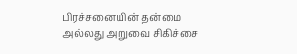பிரச்சனையின் தன்மை அல்லது அறுவை சிகிச்சை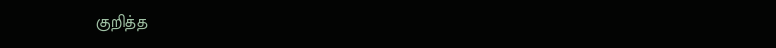குறித்த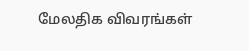மேலதிக விவரங்கள்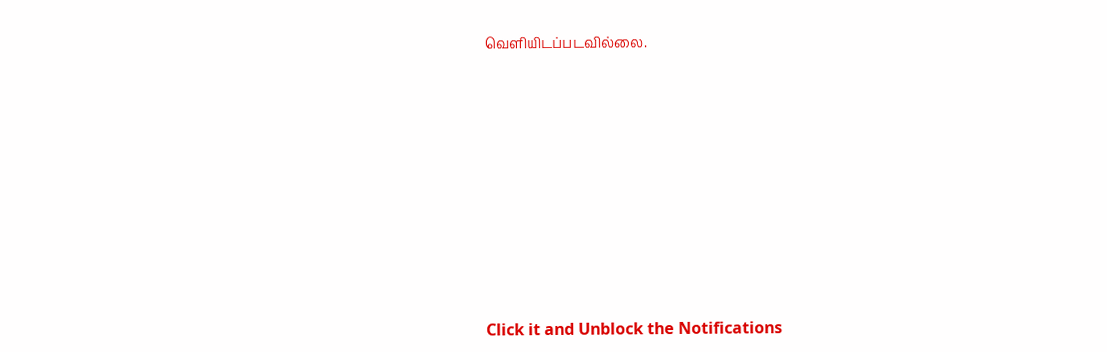வெளியிடப்படவில்லை.














Click it and Unblock the Notifications